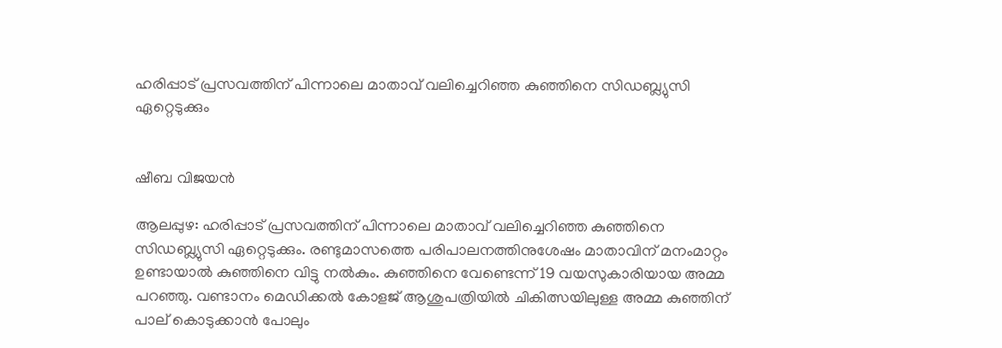ഹരിപ്പാട് പ്രസവത്തിന് പിന്നാലെ മാതാവ് വലിച്ചെറിഞ്ഞ കുഞ്ഞിനെ സിഡബ്ല്യുസി ഏറ്റെടുക്കും


ഷീബ വിജയൻ

ആലപ്പുഴ: ഹരിപ്പാട് പ്രസവത്തിന് പിന്നാലെ മാതാവ് വലിച്ചെറിഞ്ഞ കുഞ്ഞിനെ സിഡബ്ല്യുസി ഏറ്റെടുക്കും. രണ്ടുമാസത്തെ പരിപാലനത്തിനുശേഷം മാതാവിന് മനംമാറ്റം ഉണ്ടായാൽ കുഞ്ഞിനെ വിട്ടു നൽകും. കുഞ്ഞിനെ വേണ്ടെന്ന് 19 വയസുകാരിയായ അമ്മ പറഞ്ഞു. വണ്ടാനം മെഡിക്കൽ കോളജ് ആശുപത്രിയിൽ ചികിത്സയിലുള്ള അമ്മ കുഞ്ഞിന് പാല് കൊടുക്കാൻ പോലും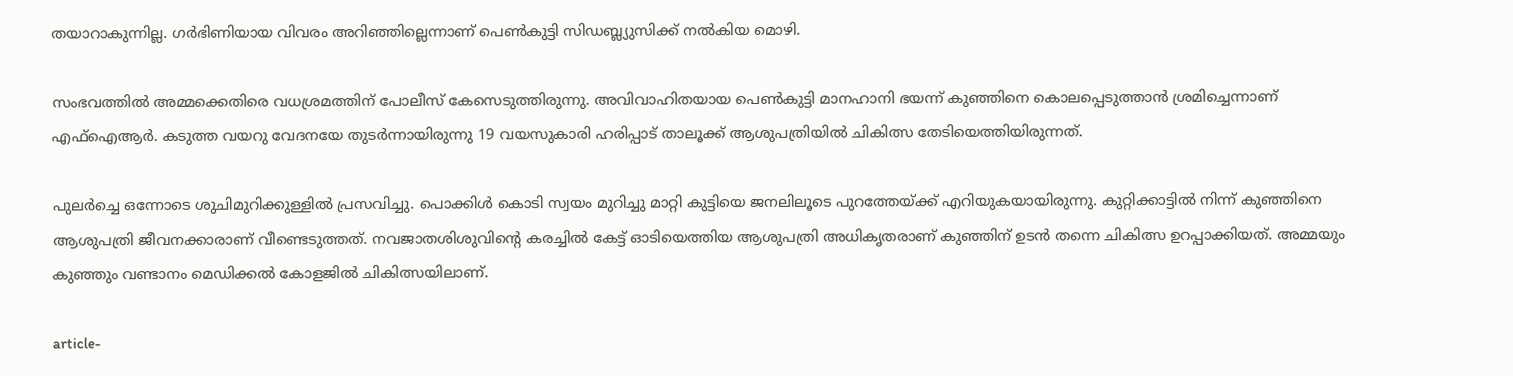തയാറാകുന്നില്ല. ഗർഭിണിയായ വിവരം അറിഞ്ഞില്ലെന്നാണ് പെൺകുട്ടി സിഡബ്ല്യുസിക്ക് നൽകിയ മൊഴി.

സംഭവത്തിൽ അമ്മക്കെതിരെ വധശ്രമത്തിന് പോലീസ് കേസെടുത്തിരുന്നു. അവിവാഹിതയായ പെൺകുട്ടി മാനഹാനി ഭയന്ന് കുഞ്ഞിനെ കൊലപ്പെടുത്താൻ ശ്രമിച്ചെന്നാണ് എഫ്ഐആർ. കടുത്ത വയറു വേദനയേ തുടർന്നായിരുന്നു 19 വയസുകാരി ഹരിപ്പാട് താലൂക്ക് ആശുപത്രിയിൽ ചികിത്സ തേടിയെത്തിയിരുന്നത്.

പുലർച്ചെ ഒന്നോടെ ശുചിമുറിക്കുള്ളിൽ പ്രസവിച്ചു. പൊക്കിൾ കൊടി സ്വയം മുറിച്ചു മാറ്റി കുട്ടിയെ ജനലിലൂടെ പുറത്തേയ്ക്ക് എറിയുകയായിരുന്നു. കുറ്റിക്കാട്ടിൽ നിന്ന് കുഞ്ഞിനെ ആശുപത്രി ജീവനക്കാരാണ് വീണ്ടെടുത്തത്. നവജാതശിശുവിന്‍റെ കരച്ചിൽ കേട്ട് ഓടിയെത്തിയ ആശുപത്രി അധികൃതരാണ് കുഞ്ഞിന് ഉടൻ തന്നെ ചികിത്സ ഉറപ്പാക്കിയത്. അമ്മയും കുഞ്ഞും വണ്ടാനം മെ‍ഡിക്കൽ കോളജിൽ ചികിത്സയിലാണ്.

article-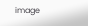image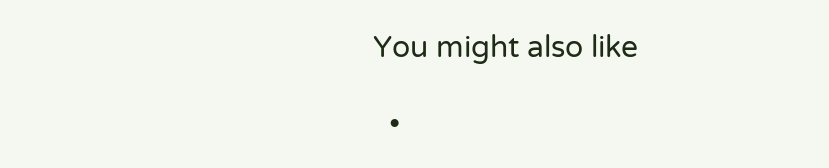You might also like

  •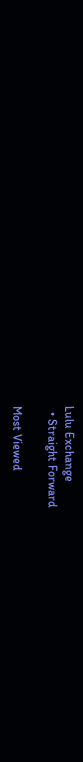Lulu Exchange
  • Straight Forward

Most Viewed